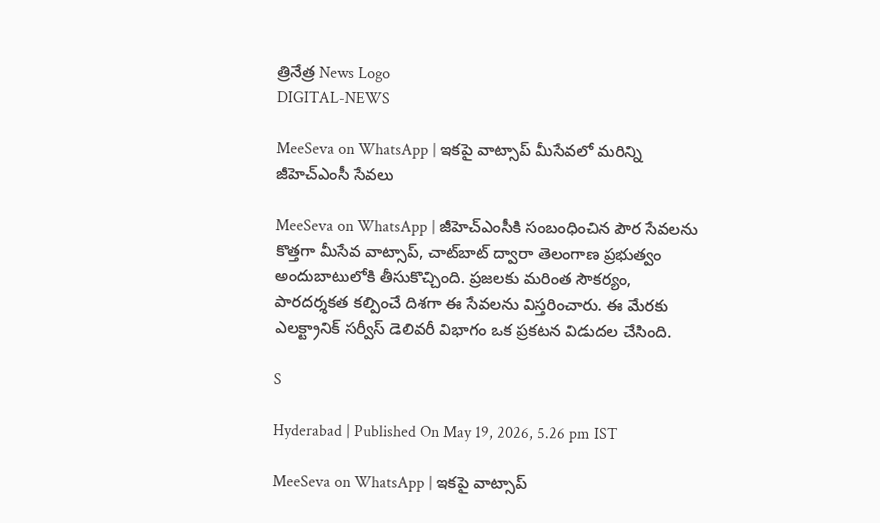త్రినేత్ర News Logo
DIGITAL-NEWS

MeeSeva on WhatsApp | ఇకపై వాట్సాప్‌ మీసేవలో మరిన్ని జీహెచ్‌ఎంసీ సేవలు

MeeSeva on WhatsApp | జీహెచ్‌ఎంసీకి సంబంధించిన పౌర సేవలను కొత్తగా మీసేవ వాట్సాప్‌, చాట్‌బాట్‌ ద్వారా తెలంగాణ ప్రభుత్వం అందుబాటులోకి తీసుకొచ్చింది. ప్రజలకు మరింత సౌకర్యం, పారదర్శకత కల్పించే దిశగా ఈ సేవలను విస్తరించారు. ఈ మేరకు ఎలక్ట్రానిక్‌ సర్వీస్‌ డెలివరీ విభాగం ఒక ప్రకటన విడుదల చేసింది.

S

Hyderabad | Published On May 19, 2026, 5.26 pm IST

MeeSeva on WhatsApp | ఇకపై వాట్సాప్‌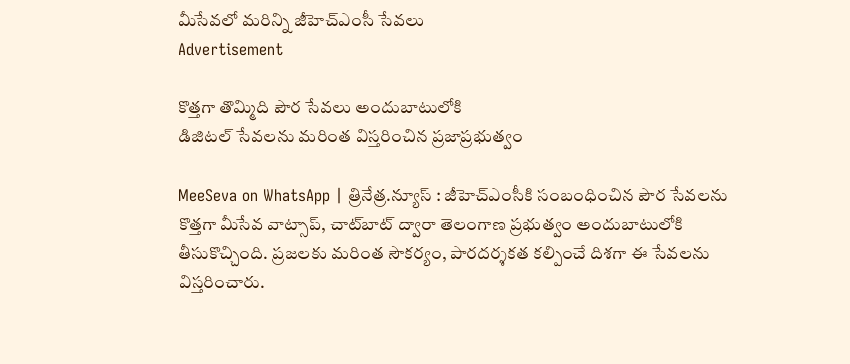మీసేవలో మరిన్ని జీహెచ్‌ఎంసీ సేవలు
Advertisement

కొత్తగా తొమ్మిది పౌర సేవలు అందుబాటులోకి
డిజిటల్‌ సేవలను మరింత విస్తరించిన ప్రజాప్రభుత్వం

MeeSeva on WhatsApp | త్రినేత్ర‌.న్యూస్ : జీహెచ్‌ఎంసీకి సంబంధించిన పౌర సేవలను కొత్తగా మీసేవ వాట్సాప్‌, చాట్‌బాట్‌ ద్వారా తెలంగాణ ప్రభుత్వం అందుబాటులోకి తీసుకొచ్చింది. ప్రజలకు మరింత సౌకర్యం, పారదర్శకత కల్పించే దిశగా ఈ సేవలను విస్తరించారు.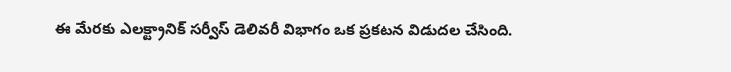ఈ మేరకు ఎలక్ట్రానిక్‌ సర్వీస్‌ డెలివరీ విభాగం ఒక ప్రకటన విడుదల చేసింది.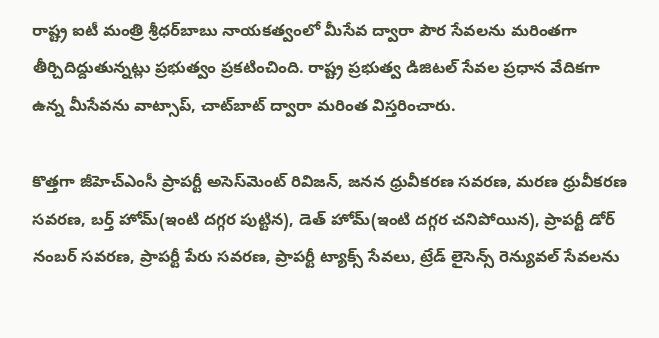రాష్ట్ర ఐటీ మంత్రి శ్రీధర్‌బాబు నాయకత్వంలో మీసేవ ద్వారా పౌర సేవలను మరింతగా తీర్చిదిద్దుతున్నట్లు ప్రభుత్వం ప్రకటించింది. రాష్ట్ర ప్రభుత్వ డిజిటల్‌ సేవల ప్రధాన వేదికగా ఉన్న మీసేవను వాట్సాప్‌, చాట్‌బాట్‌ ద్వారా మరింత విస్తరించారు.

కొత్తగా జీహెచ్‌ఎంసీ ప్రాపర్టీ అసెస్‌మెంట్‌ రివిజన్‌, జనన ధ్రువీకరణ సవరణ, మరణ ధ్రువీకరణ సవరణ, బర్త్‌ హోమ్‌(ఇంటి దగ్గర పుట్టిన), డెత్‌ హోమ్‌(ఇంటి దగ్గర చనిపోయిన), ప్రాపర్టీ డోర్‌ నంబర్‌ సవరణ, ప్రాపర్టీ పేరు సవరణ, ప్రాపర్టీ ట్యాక్స్‌ సేవలు, ట్రేడ్‌ లైసెన్స్‌ రెన్యువల్‌ సేవలను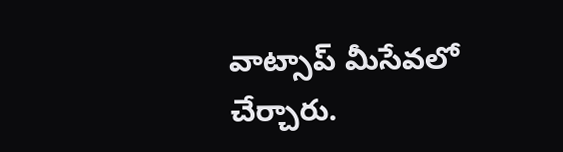వాట్సాప్‌ మీసేవలో చేర్చారు.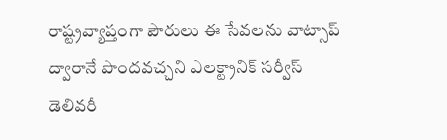రాష్ట్రవ్యాప్తంగా పౌరులు ఈ సేవలను వాట్సాప్‌ ద్వారానే పొందవచ్చని ఎలక్ట్రానిక్‌ సర్వీస్‌ డెలివరీ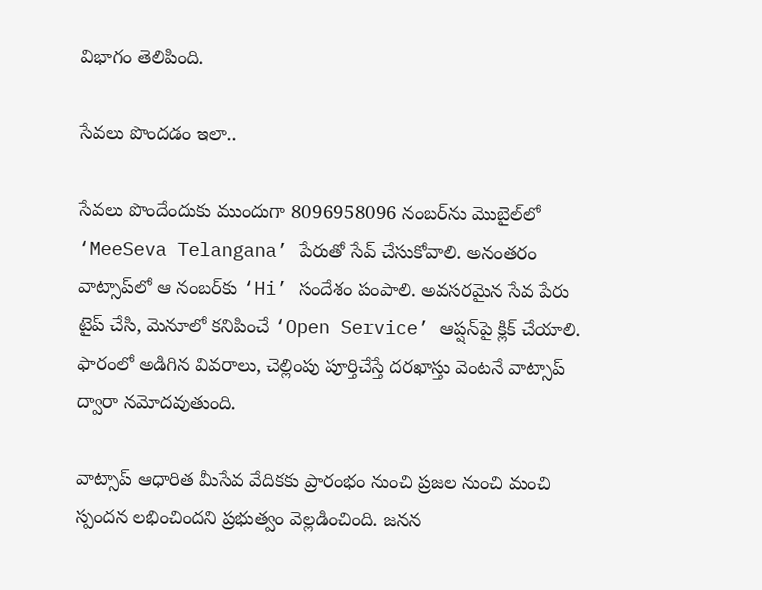విభాగం తెలిపింది.

సేవ‌లు పొందడం ఇలా..

సేవలు పొందేందుకు ముందుగా 8096958096 నంబర్‌ను మొబైల్‌లో ‘MeeSeva Telangana’ పేరుతో సేవ్‌ చేసుకోవాలి. అనంతరం వాట్సాప్‌లో ఆ నంబర్‌కు ‘Hi’ సందేశం పంపాలి. అవసరమైన సేవ పేరు టైప్‌ చేసి, మెనూలో కనిపించే ‘Open Service’ ఆప్షన్‌పై క్లిక్‌ చేయాలి. ఫారంలో అడిగిన వివరాలు, చెల్లింపు పూర్తిచేస్తే దరఖాస్తు వెంటనే వాట్సాప్‌ ద్వారా నమోదవుతుంది.

వాట్సాప్‌ ఆధారిత మీసేవ వేదికకు ప్రారంభం నుంచి ప్రజల నుంచి మంచి స్పందన లభించిందని ప్రభుత్వం వెల్లడించింది. జనన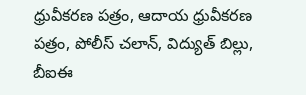ధ్రువీకరణ పత్రం, ఆదాయ ధ్రువీకరణ పత్రం, పోలీస్‌ చలాన్‌, విద్యుత్‌ బిల్లు, బీఐఈ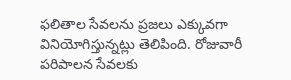ఫలితాల సేవలను ప్రజలు ఎక్కువగా వినియోగిస్తున్నట్లు తెలిపింది. రోజువారీ పరిపాలన సేవలకు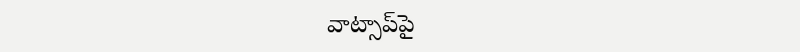వాట్సాప్‌పై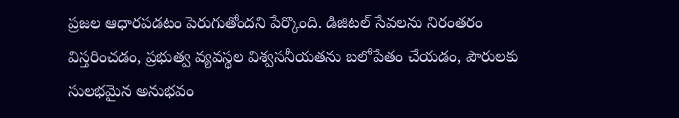ప్రజల ఆధారపడటం పెరుగుతోందని పేర్కొంది. డిజిటల్‌ సేవలను నిరంతరం విస్తరించడం, ప్రభుత్వ వ్యవస్థల విశ్వసనీయతను బలోపేతం చేయడం, పౌరులకు సులభమైన అనుభవం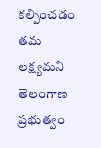కల్పించడం తమ లక్ష్యమని తెలంగాణ ప్రభుత్వం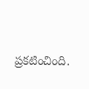ప్రకటించింది.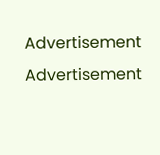Advertisement
Advertisement